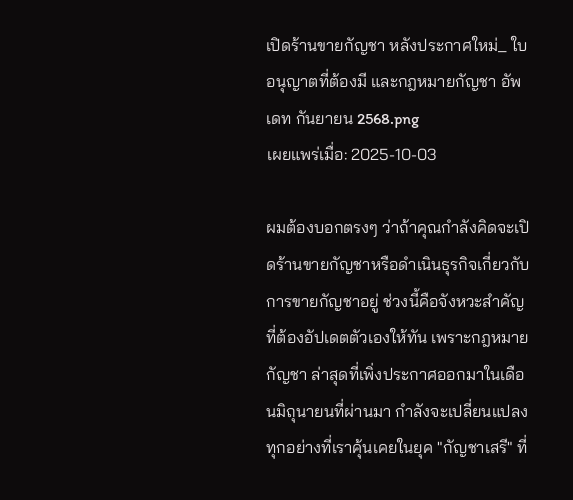เปิดร้านขายกัญชา หลังประกาศใหม่_ ใบอนุญาตที่ต้องมี และกฎหมายกัญชา อัพเดท กันยายน 2568.png
เผยแพร่เมื่อ: 2025-10-03

ผมต้องบอกตรงๆ ว่าถ้าคุณกำลังคิดจะเปิดร้านขายกัญชาหรือดำเนินธุรกิจเกี่ยวกับการขายกัญชาอยู่ ช่วงนี้คือจังหวะสำคัญที่ต้องอัปเดตตัวเองให้ทัน เพราะกฎหมายกัญชา ล่าสุดที่เพิ่งประกาศออกมาในเดือนมิถุนายนที่ผ่านมา กำลังจะเปลี่ยนแปลงทุกอย่างที่เราคุ้นเคยในยุค "กัญชาเสรี" ที่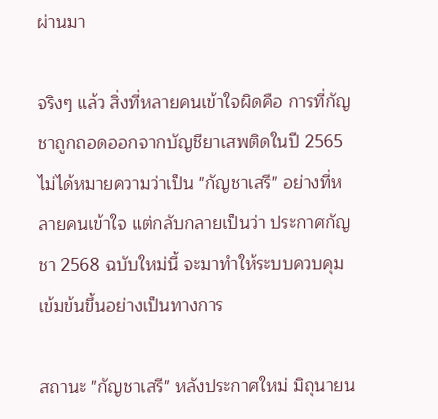ผ่านมา

จริงๆ แล้ว สิ่งที่หลายคนเข้าใจผิดคือ การที่กัญชาถูกถอดออกจากบัญชียาเสพติดในปี 2565 ไม่ได้หมายความว่าเป็น "กัญชาเสรี" อย่างที่หลายคนเข้าใจ แต่กลับกลายเป็นว่า ประกาศกัญชา 2568 ฉบับใหม่นี้ จะมาทำให้ระบบควบคุมเข้มข้นขึ้นอย่างเป็นทางการ

สถานะ "กัญชาเสรี" หลังประกาศใหม่ มิถุนายน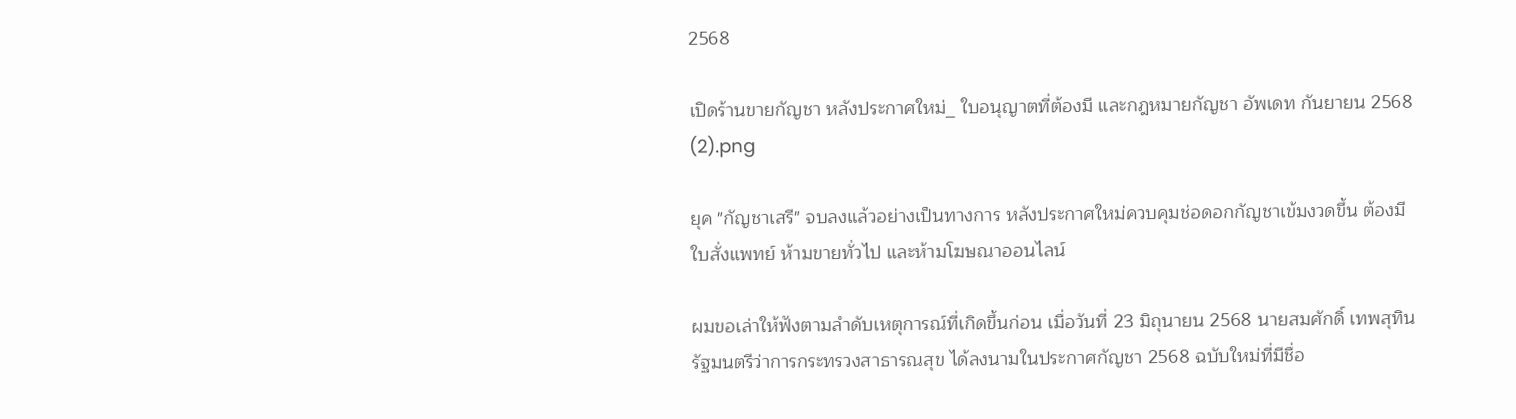2568

เปิดร้านขายกัญชา หลังประกาศใหม่_ ใบอนุญาตที่ต้องมี และกฎหมายกัญชา อัพเดท กันยายน 2568 (2).png

ยุค "กัญชาเสรี" จบลงแล้วอย่างเป็นทางการ หลังประกาศใหม่ควบคุมช่อดอกกัญชาเข้มงวดขึ้น ต้องมีใบสั่งแพทย์ ห้ามขายทั่วไป และห้ามโฆษณาออนไลน์

ผมขอเล่าให้ฟังตามลำดับเหตุการณ์ที่เกิดขึ้นก่อน เมื่อวันที่ 23 มิถุนายน 2568 นายสมศักดิ์ เทพสุทิน รัฐมนตรีว่าการกระทรวงสาธารณสุข ได้ลงนามในประกาศกัญชา 2568 ฉบับใหม่ที่มีชื่อ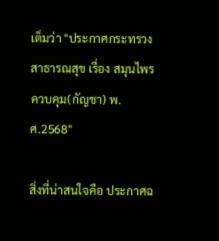เต็มว่า "ประกาศกระทรวงสาธารณสุข เรื่อง สมุนไพรควบคุม(กัญชา) พ.ศ.2568"

สิ่งที่น่าสนใจคือ ประกาศฉ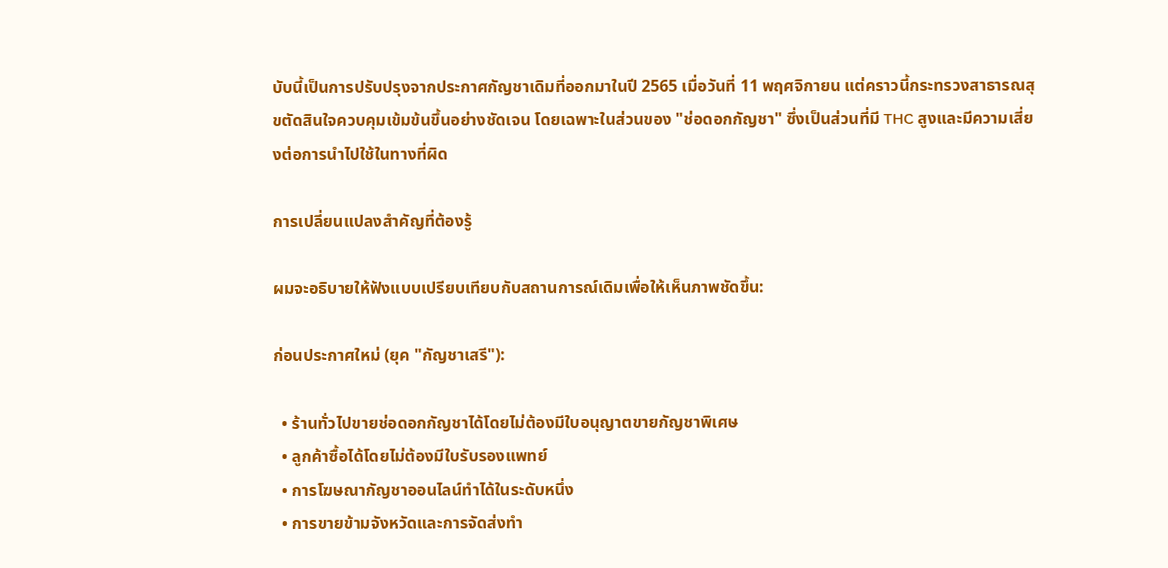บับนี้เป็นการปรับปรุงจากประกาศกัญชาเดิมที่ออกมาในปี 2565 เมื่อวันที่ 11 พฤศจิกายน แต่คราวนี้กระทรวงสาธารณสุขตัดสินใจควบคุมเข้มข้นขึ้นอย่างชัดเจน โดยเฉพาะในส่วนของ "ช่อดอกกัญชา" ซึ่งเป็นส่วนที่มี THC สูงและมีความเสี่ยงต่อการนำไปใช้ในทางที่ผิด

การเปลี่ยนแปลงสำคัญที่ต้องรู้

ผมจะอธิบายให้ฟังแบบเปรียบเทียบกับสถานการณ์เดิมเพื่อให้เห็นภาพชัดขึ้น:

ก่อนประกาศใหม่ (ยุค "กัญชาเสรี"):

  • ร้านทั่วไปขายช่อดอกกัญชาได้โดยไม่ต้องมีใบอนุญาตขายกัญชาพิเศษ
  • ลูกค้าซื้อได้โดยไม่ต้องมีใบรับรองแพทย์
  • การโฆษณากัญชาออนไลน์ทำได้ในระดับหนึ่ง
  • การขายข้ามจังหวัดและการจัดส่งทำ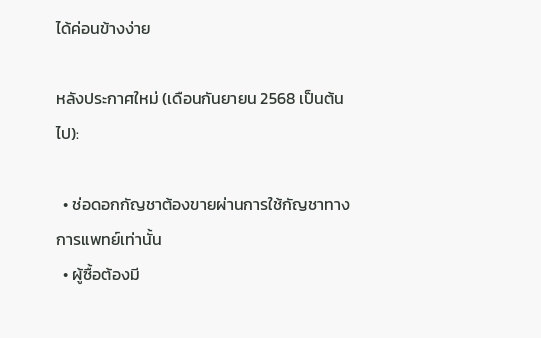ได้ค่อนข้างง่าย

หลังประกาศใหม่ (เดือนกันยายน 2568 เป็นต้นไป):

  • ช่อดอกกัญชาต้องขายผ่านการใช้กัญชาทางการแพทย์เท่านั้น
  • ผู้ซื้อต้องมี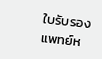ใบรับรองแพทย์ห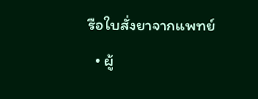รือใบสั่งยาจากแพทย์
  • ผู้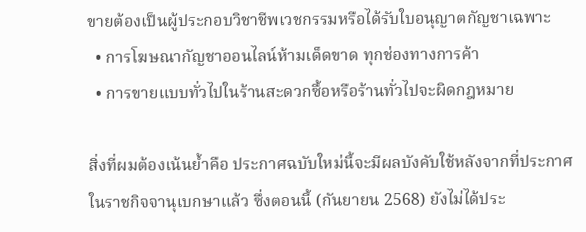ขายต้องเป็นผู้ประกอบวิชาชีพเวชกรรมหรือได้รับใบอนุญาตกัญชาเฉพาะ
  • การโฆษณากัญชาออนไลน์ห้ามเด็ดขาด ทุกช่องทางการค้า
  • การขายแบบทั่วไปในร้านสะดวกซื้อหรือร้านทั่วไปจะผิดกฎหมาย

สิ่งที่ผมต้องเน้นย้ำคือ ประกาศฉบับใหม่นี้จะมีผลบังคับใช้หลังจากที่ประกาศในราชกิจจานุเบกษาแล้ว ซึ่งตอนนี้ (กันยายน 2568) ยังไม่ได้ประ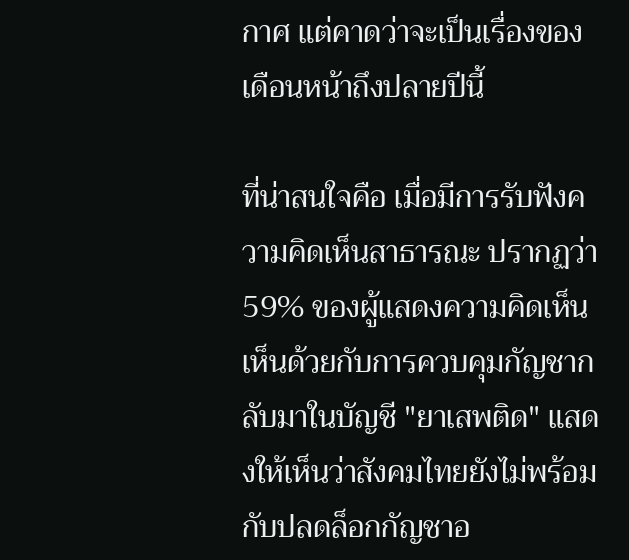กาศ แต่คาดว่าจะเป็นเรื่องของเดือนหน้าถึงปลายปีนี้

ที่น่าสนใจคือ เมื่อมีการรับฟังความคิดเห็นสาธารณะ ปรากฏว่า 59% ของผู้แสดงความคิดเห็นเห็นด้วยกับการควบคุมกัญชากลับมาในบัญชี "ยาเสพติด" แสดงให้เห็นว่าสังคมไทยยังไม่พร้อมกับปลดล็อกกัญชาอ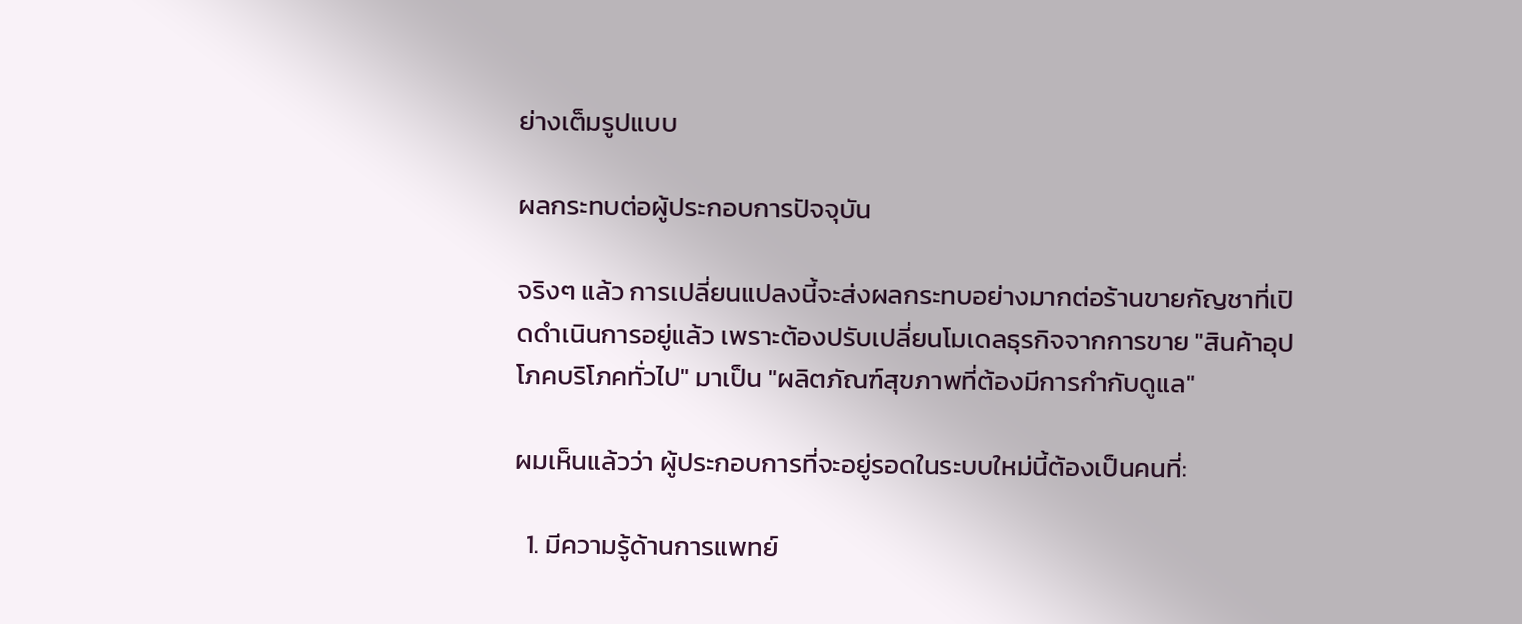ย่างเต็มรูปแบบ

ผลกระทบต่อผู้ประกอบการปัจจุบัน

จริงๆ แล้ว การเปลี่ยนแปลงนี้จะส่งผลกระทบอย่างมากต่อร้านขายกัญชาที่เปิดดำเนินการอยู่แล้ว เพราะต้องปรับเปลี่ยนโมเดลธุรกิจจากการขาย "สินค้าอุปโภคบริโภคทั่วไป" มาเป็น "ผลิตภัณฑ์สุขภาพที่ต้องมีการกำกับดูแล"

ผมเห็นแล้วว่า ผู้ประกอบการที่จะอยู่รอดในระบบใหม่นี้ต้องเป็นคนที่:

  1. มีความรู้ด้านการแพทย์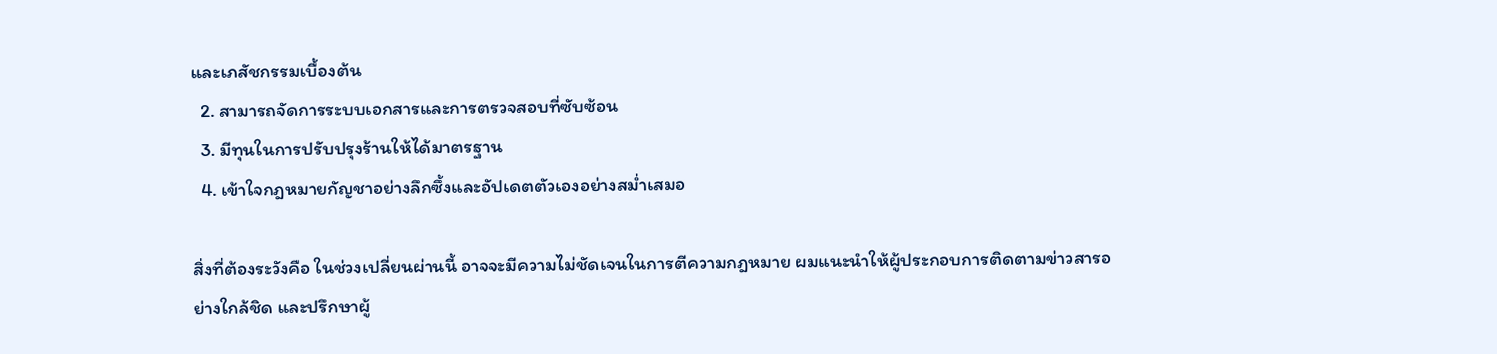และเภสัชกรรมเบื้องต้น
  2. สามารถจัดการระบบเอกสารและการตรวจสอบที่ซับซ้อน
  3. มีทุนในการปรับปรุงร้านให้ได้มาตรฐาน
  4. เข้าใจกฎหมายกัญชาอย่างลึกซึ้งและอัปเดตตัวเองอย่างสม่ำเสมอ

สิ่งที่ต้องระวังคือ ในช่วงเปลี่ยนผ่านนี้ อาจจะมีความไม่ชัดเจนในการตีความกฎหมาย ผมแนะนำให้ผู้ประกอบการติดตามข่าวสารอย่างใกล้ชิด และปรึกษาผู้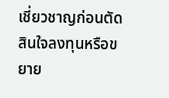เชี่ยวชาญก่อนตัดสินใจลงทุนหรือขยาย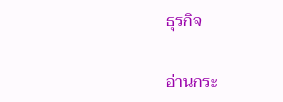ธุรกิจ

อ่านกระ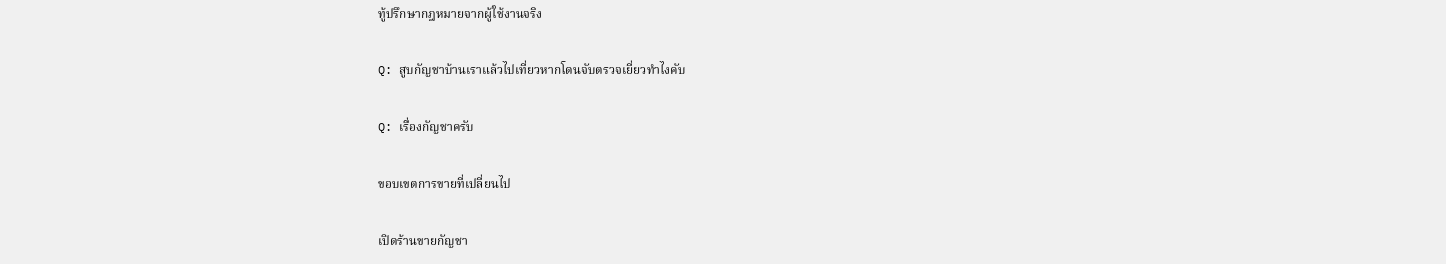ทู้ปรึกษากฎหมายจากผู้ใช้งานจริง

Q: สูบกัญชาบ้านเราแล้วไปเที่ยวหากโดนจับตรวจเยี่ยวทำไงคับ

Q: เรื่องกัญชาครับ

ขอบเขตการขายที่เปลี่ยนไป

เปิดร้านขายกัญชา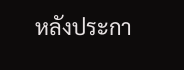หลังประกา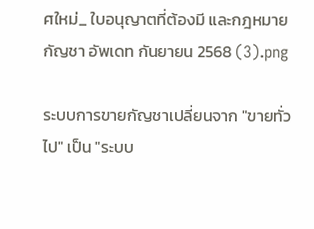ศใหม่_ ใบอนุญาตที่ต้องมี และกฎหมายกัญชา อัพเดท กันยายน 2568 (3).png

ระบบการขายกัญชาเปลี่ยนจาก "ขายทั่วไป" เป็น "ระบบ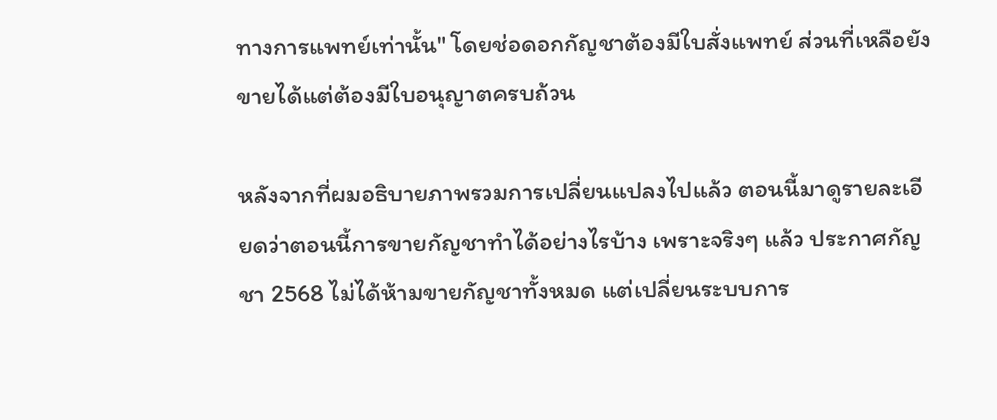ทางการแพทย์เท่านั้น" โดยช่อดอกกัญชาต้องมีใบสั่งแพทย์ ส่วนที่เหลือยังขายได้แต่ต้องมีใบอนุญาตครบถ้วน

หลังจากที่ผมอธิบายภาพรวมการเปลี่ยนแปลงไปแล้ว ตอนนี้มาดูรายละเอียดว่าตอนนี้การขายกัญชาทำได้อย่างไรบ้าง เพราะจริงๆ แล้ว ประกาศกัญชา 2568 ไม่ได้ห้ามขายกัญชาทั้งหมด แต่เปลี่ยนระบบการ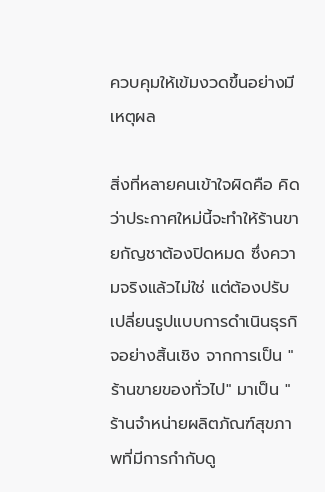ควบคุมให้เข้มงวดขึ้นอย่างมีเหตุผล

สิ่งที่หลายคนเข้าใจผิดคือ คิดว่าประกาศใหม่นี้จะทำให้ร้านขายกัญชาต้องปิดหมด ซึ่งความจริงแล้วไม่ใช่ แต่ต้องปรับเปลี่ยนรูปแบบการดำเนินธุรกิจอย่างสิ้นเชิง จากการเป็น "ร้านขายของทั่วไป" มาเป็น "ร้านจำหน่ายผลิตภัณฑ์สุขภาพที่มีการกำกับดู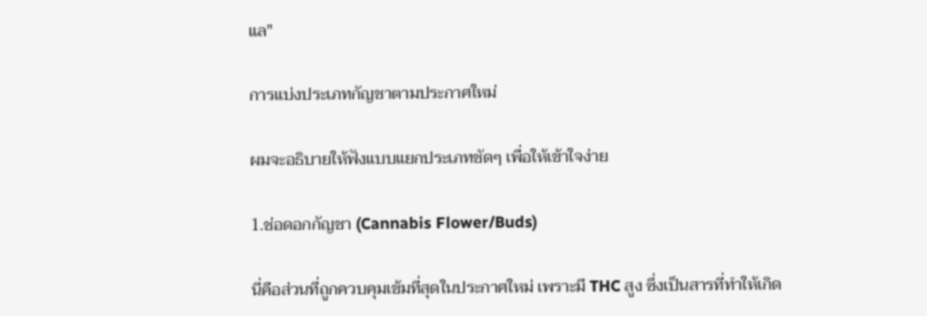แล"

การแบ่งประเภทกัญชาตามประกาศใหม่

ผมจะอธิบายให้ฟังแบบแยกประเภทชัดๆ เพื่อให้เข้าใจง่าย

1.ช่อดอกกัญชา (Cannabis Flower/Buds)

นี่คือส่วนที่ถูกควบคุมเข้มที่สุดในประกาศใหม่ เพราะมี THC สูง ซึ่งเป็นสารที่ทำให้เกิด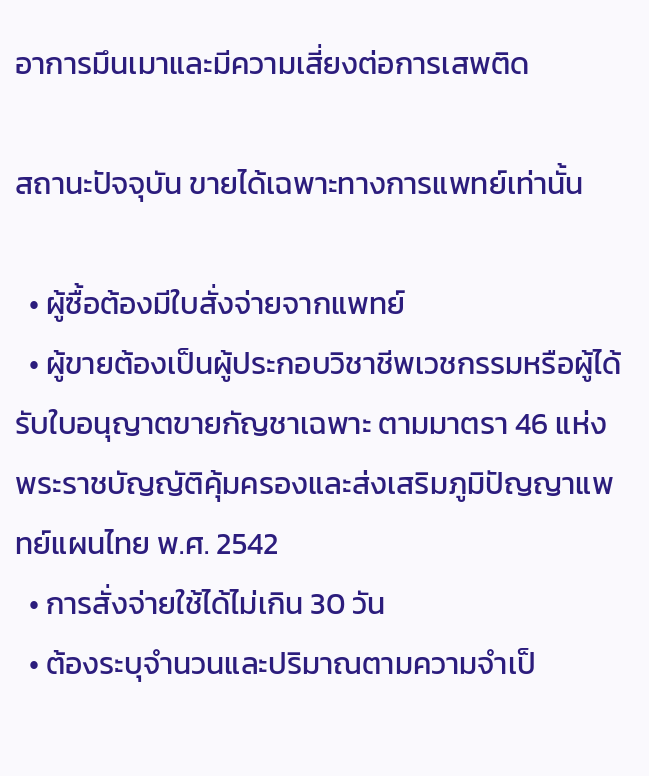อาการมึนเมาและมีความเสี่ยงต่อการเสพติด

สถานะปัจจุบัน ขายได้เฉพาะทางการแพทย์เท่านั้น

  • ผู้ซื้อต้องมีใบสั่งจ่ายจากแพทย์
  • ผู้ขายต้องเป็นผู้ประกอบวิชาชีพเวชกรรมหรือผู้ได้รับใบอนุญาตขายกัญชาเฉพาะ ตามมาตรา 46 แห่ง พระราชบัญญัติคุ้มครองและส่งเสริมภูมิปัญญาแพทย์แผนไทย พ.ศ. 2542
  • การสั่งจ่ายใช้ได้ไม่เกิน 30 วัน
  • ต้องระบุจำนวนและปริมาณตามความจำเป็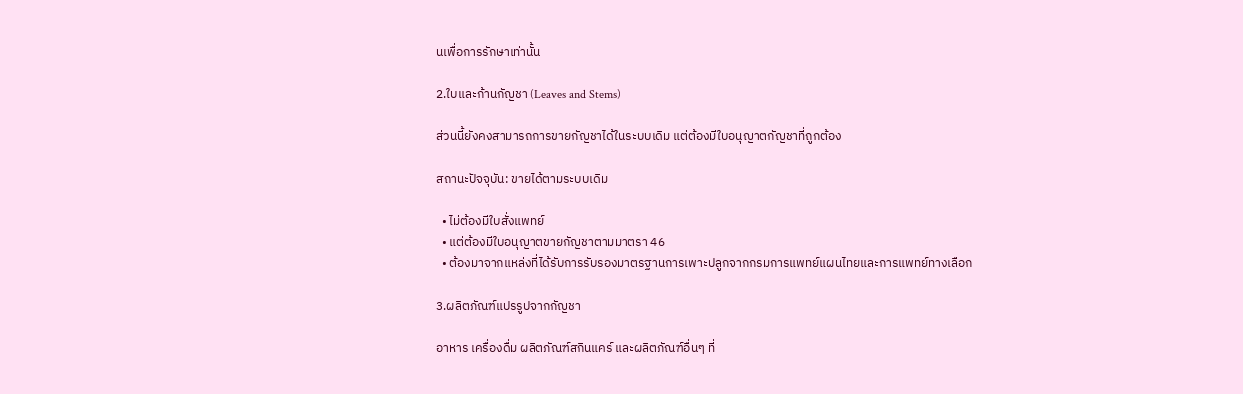นเพื่อการรักษาเท่านั้น

2.ใบและก้านกัญชา (Leaves and Stems)

ส่วนนี้ยังคงสามารถการขายกัญชาได้ในระบบเดิม แต่ต้องมีใบอนุญาตกัญชาที่ถูกต้อง

สถานะปัจจุบัน: ขายได้ตามระบบเดิม

  • ไม่ต้องมีใบสั่งแพทย์
  • แต่ต้องมีใบอนุญาตขายกัญชาตามมาตรา 46
  • ต้องมาจากแหล่งที่ได้รับการรับรองมาตรฐานการเพาะปลูกจากกรมการแพทย์แผนไทยและการแพทย์ทางเลือก

3.ผลิตภัณฑ์แปรรูปจากกัญชา

อาหาร เครื่องดื่ม ผลิตภัณฑ์สกินแคร์ และผลิตภัณฑ์อื่นๆ ที่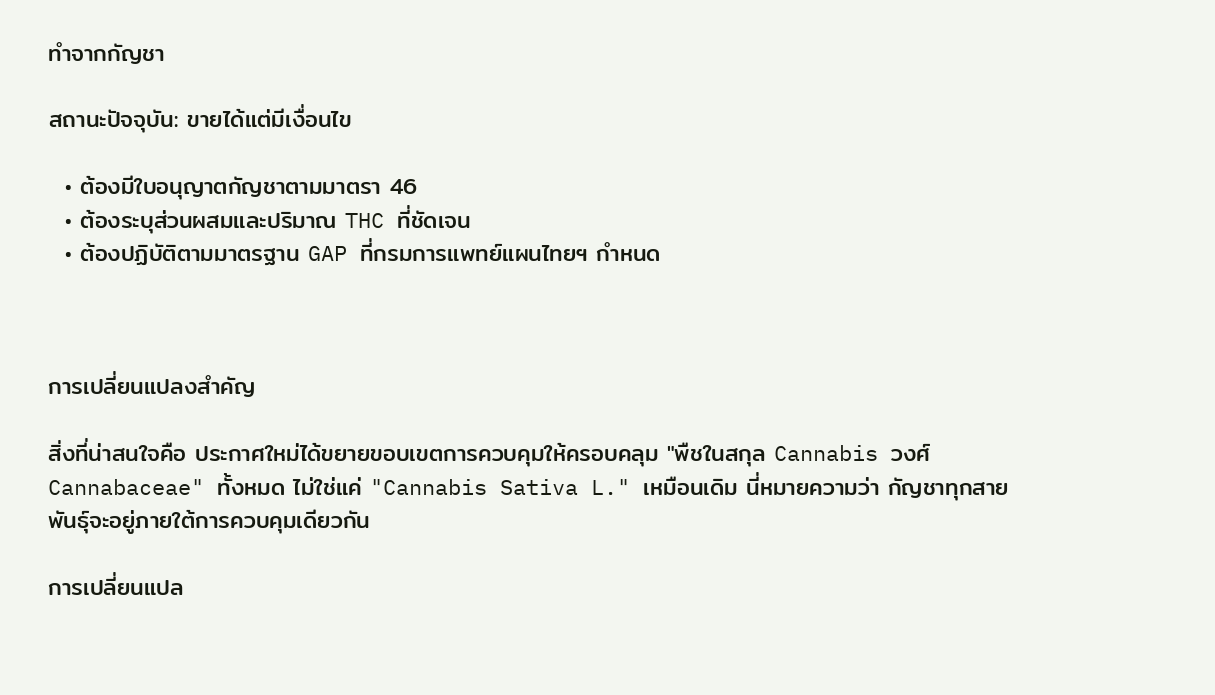ทำจากกัญชา

สถานะปัจจุบัน: ขายได้แต่มีเงื่อนไข

  • ต้องมีใบอนุญาตกัญชาตามมาตรา 46
  • ต้องระบุส่วนผสมและปริมาณ THC ที่ชัดเจน
  • ต้องปฏิบัติตามมาตรฐาน GAP ที่กรมการแพทย์แผนไทยฯ กำหนด



การเปลี่ยนแปลงสำคัญ

สิ่งที่น่าสนใจคือ ประกาศใหม่ได้ขยายขอบเขตการควบคุมให้ครอบคลุม "พืชในสกุล Cannabis วงศ์ Cannabaceae" ทั้งหมด ไม่ใช่แค่ "Cannabis Sativa L." เหมือนเดิม นี่หมายความว่า กัญชาทุกสายพันธุ์จะอยู่ภายใต้การควบคุมเดียวกัน

การเปลี่ยนแปล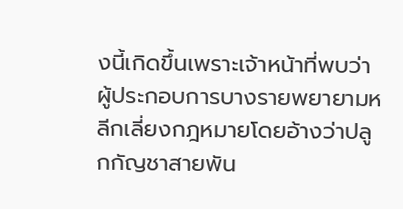งนี้เกิดขึ้นเพราะเจ้าหน้าที่พบว่า ผู้ประกอบการบางรายพยายามหลีกเลี่ยงกฎหมายโดยอ้างว่าปลูกกัญชาสายพัน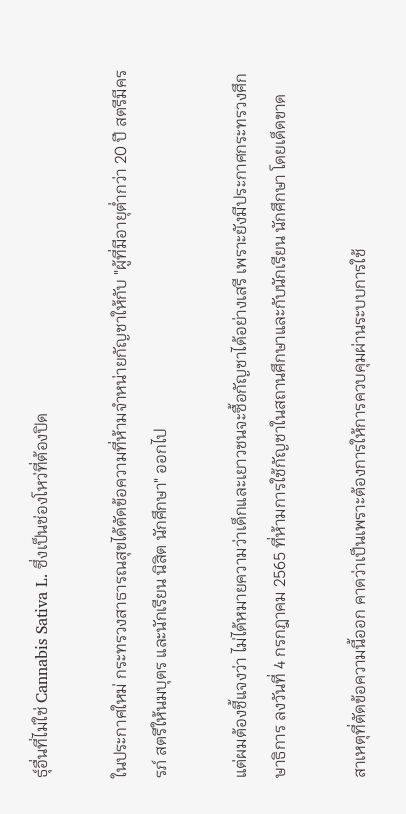ธุ์อื่นที่ไม่ใช่ Cannabis Sativa L. ซึ่งเป็นช่องโหว่ที่ต้องปิด

ในประกาศใหม่ กระทรวงสาธารณสุขได้ตัดข้อความที่ห้ามจำหน่ายกัญชาให้กับ "ผู้ที่มีอายุต่ำกว่า 20 ปี สตรีมีครรภ์ สตรีให้นมบุตร และนักเรียน นิสิต นักศึกษา" ออกไป

แต่ผมต้องชี้แจงว่า ไม่ได้หมายความว่าเด็กและเยาวชนจะซื้อกัญชาได้อย่างเสรี เพราะยังมีประกาศกระทรวงศึกษาธิการ ลงวันที่ 4 กรกฎาคม 2565 ที่ห้ามการใช้กัญชาในสถานศึกษาและกับนักเรียน นักศึกษา โดยเด็ดขาด

สาเหตุที่ตัดข้อความนี้ออก คาดว่าเป็นเพราะต้องการให้การควบคุมผ่านระบบการใช้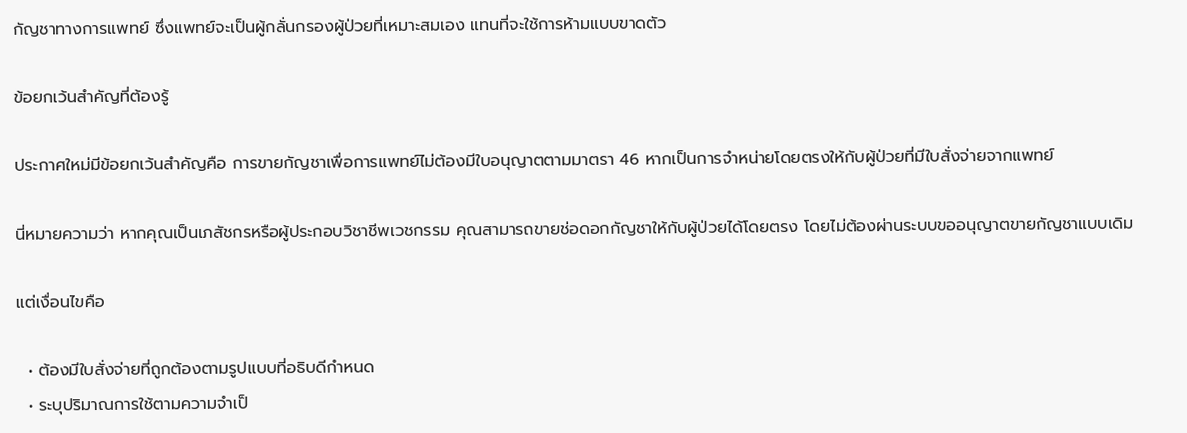กัญชาทางการแพทย์ ซึ่งแพทย์จะเป็นผู้กลั่นกรองผู้ป่วยที่เหมาะสมเอง แทนที่จะใช้การห้ามแบบขาดตัว

ข้อยกเว้นสำคัญที่ต้องรู้

ประกาศใหม่มีข้อยกเว้นสำคัญคือ การขายกัญชาเพื่อการแพทย์ไม่ต้องมีใบอนุญาตตามมาตรา 46 หากเป็นการจำหน่ายโดยตรงให้กับผู้ป่วยที่มีใบสั่งจ่ายจากแพทย์

นี่หมายความว่า หากคุณเป็นเภสัชกรหรือผู้ประกอบวิชาชีพเวชกรรม คุณสามารถขายช่อดอกกัญชาให้กับผู้ป่วยได้โดยตรง โดยไม่ต้องผ่านระบบขออนุญาตขายกัญชาแบบเดิม

แต่เงื่อนไขคือ

  • ต้องมีใบสั่งจ่ายที่ถูกต้องตามรูปแบบที่อธิบดีกำหนด
  • ระบุปริมาณการใช้ตามความจำเป็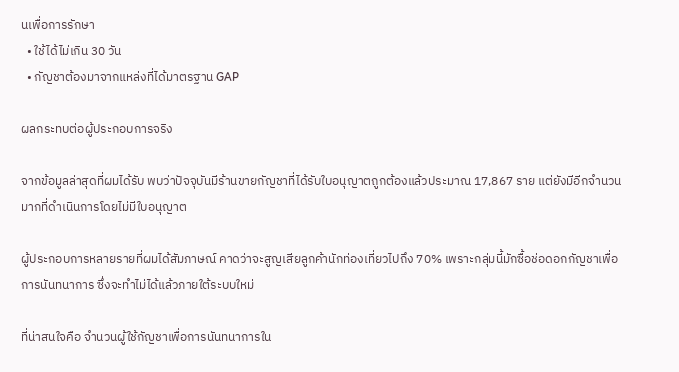นเพื่อการรักษา
  • ใช้ได้ไม่เกิน 30 วัน
  • กัญชาต้องมาจากแหล่งที่ได้มาตรฐาน GAP

ผลกระทบต่อผู้ประกอบการจริง

จากข้อมูลล่าสุดที่ผมได้รับ พบว่าปัจจุบันมีร้านขายกัญชาที่ได้รับใบอนุญาตถูกต้องแล้วประมาณ 17,867 ราย แต่ยังมีอีกจำนวนมากที่ดำเนินการโดยไม่มีใบอนุญาต

ผู้ประกอบการหลายรายที่ผมได้สัมภาษณ์ คาดว่าจะสูญเสียลูกค้านักท่องเที่ยวไปถึง 70% เพราะกลุ่มนี้มักซื้อช่อดอกกัญชาเพื่อการนันทนาการ ซึ่งจะทำไม่ได้แล้วภายใต้ระบบใหม่

ที่น่าสนใจคือ จำนวนผู้ใช้กัญชาเพื่อการนันทนาการใน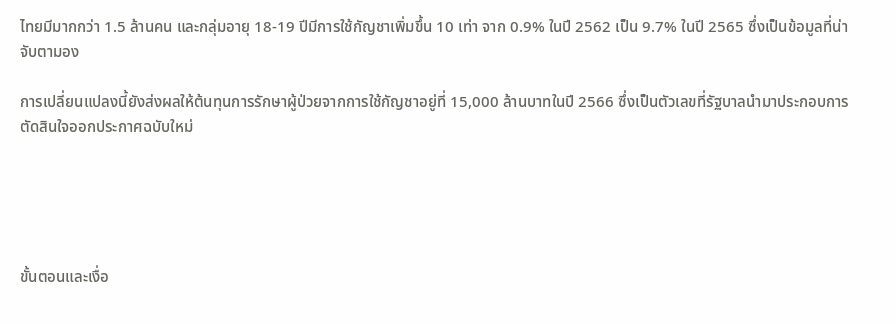ไทยมีมากกว่า 1.5 ล้านคน และกลุ่มอายุ 18-19 ปีมีการใช้กัญชาเพิ่มขึ้น 10 เท่า จาก 0.9% ในปี 2562 เป็น 9.7% ในปี 2565 ซึ่งเป็นข้อมูลที่น่าจับตามอง

การเปลี่ยนแปลงนี้ยังส่งผลให้ต้นทุนการรักษาผู้ป่วยจากการใช้กัญชาอยู่ที่ 15,000 ล้านบาทในปี 2566 ซึ่งเป็นตัวเลขที่รัฐบาลนำมาประกอบการตัดสินใจออกประกาศฉบับใหม่





ขั้นตอนและเงื่อ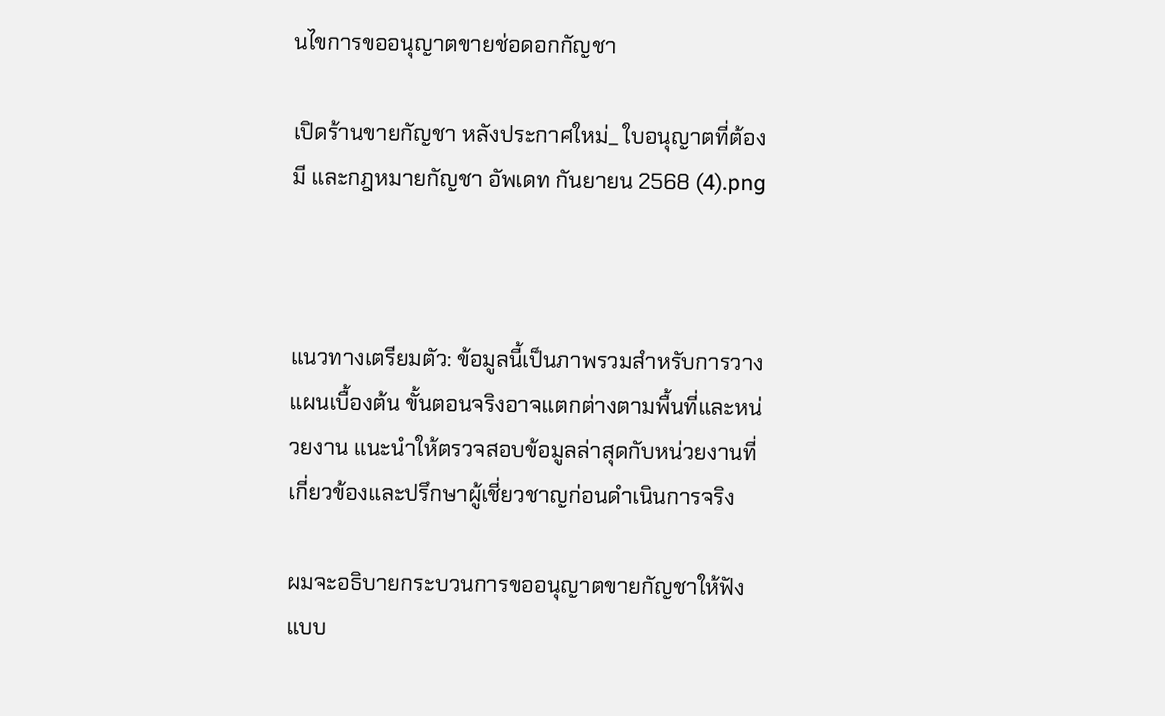นไขการขออนุญาตขายช่อดอกกัญชา

เปิดร้านขายกัญชา หลังประกาศใหม่_ ใบอนุญาตที่ต้องมี และกฎหมายกัญชา อัพเดท กันยายน 2568 (4).png



แนวทางเตรียมตัว: ข้อมูลนี้เป็นภาพรวมสำหรับการวางแผนเบื้องต้น ขั้นตอนจริงอาจแตกต่างตามพื้นที่และหน่วยงาน แนะนำให้ตรวจสอบข้อมูลล่าสุดกับหน่วยงานที่เกี่ยวข้องและปรึกษาผู้เชี่ยวชาญก่อนดำเนินการจริง

ผมจะอธิบายกระบวนการขออนุญาตขายกัญชาให้ฟังแบบ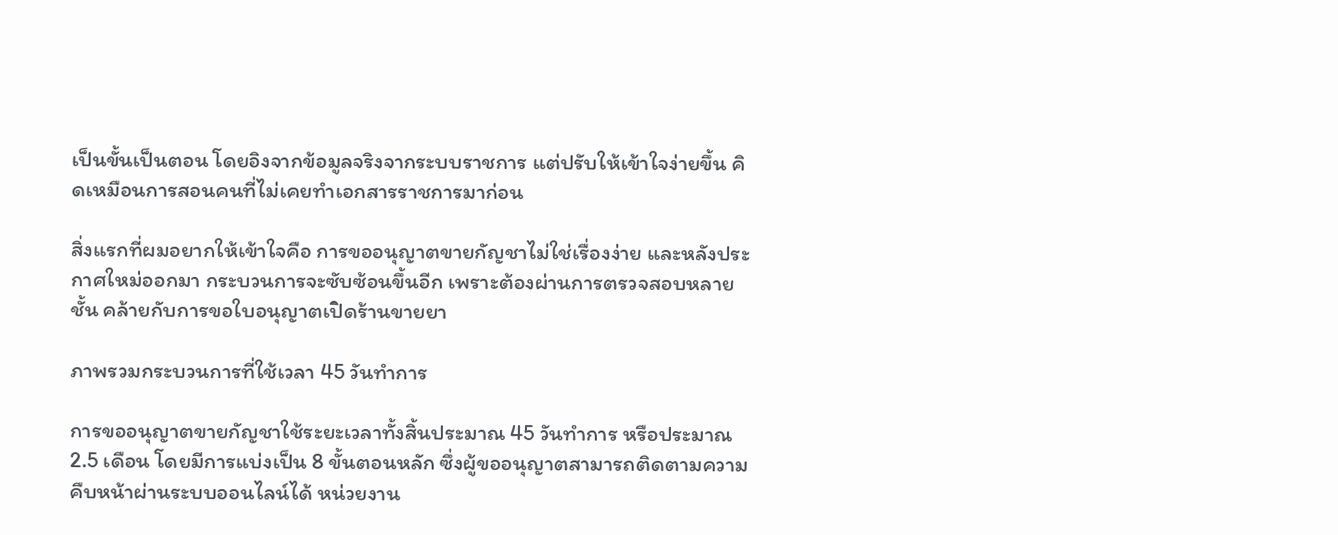เป็นขั้นเป็นตอน โดยอิงจากข้อมูลจริงจากระบบราชการ แต่ปรับให้เข้าใจง่ายขึ้น คิดเหมือนการสอนคนที่ไม่เคยทำเอกสารราชการมาก่อน

สิ่งแรกที่ผมอยากให้เข้าใจคือ การขออนุญาตขายกัญชาไม่ใช่เรื่องง่าย และหลังประกาศใหม่ออกมา กระบวนการจะซับซ้อนขึ้นอีก เพราะต้องผ่านการตรวจสอบหลายชั้น คล้ายกับการขอใบอนุญาตเปิดร้านขายยา

ภาพรวมกระบวนการที่ใช้เวลา 45 วันทำการ

การขออนุญาตขายกัญชาใช้ระยะเวลาทั้งสิ้นประมาณ 45 วันทำการ หรือประมาณ 2.5 เดือน โดยมีการแบ่งเป็น 8 ขั้นตอนหลัก ซึ่งผู้ขออนุญาตสามารถติดตามความคืบหน้าผ่านระบบออนไลน์ได้ หน่วยงาน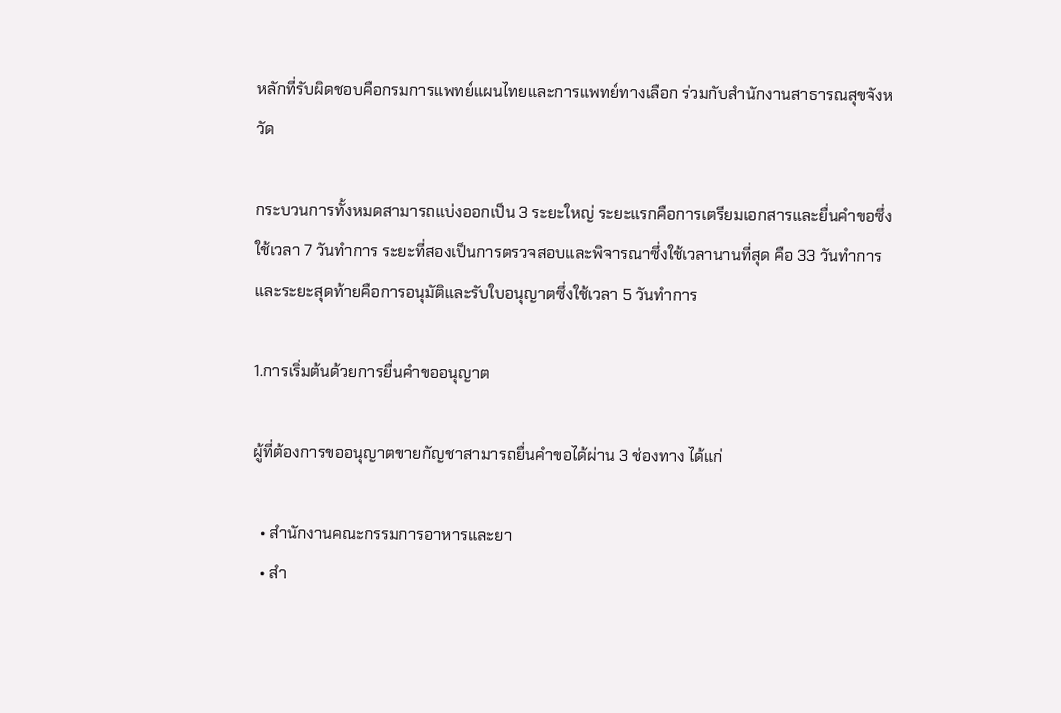หลักที่รับผิดชอบคือกรมการแพทย์แผนไทยและการแพทย์ทางเลือก ร่วมกับสำนักงานสาธารณสุขจังหวัด

กระบวนการทั้งหมดสามารถแบ่งออกเป็น 3 ระยะใหญ่ ระยะแรกคือการเตรียมเอกสารและยื่นคำขอซึ่งใช้เวลา 7 วันทำการ ระยะที่สองเป็นการตรวจสอบและพิจารณาซึ่งใช้เวลานานที่สุด คือ 33 วันทำการ และระยะสุดท้ายคือการอนุมัติและรับใบอนุญาตซึ่งใช้เวลา 5 วันทำการ

1.การเริ่มต้นด้วยการยื่นคำขออนุญาต

ผู้ที่ต้องการขออนุญาตขายกัญชาสามารถยื่นคำขอได้ผ่าน 3 ช่องทาง ได้แก่

  • สำนักงานคณะกรรมการอาหารและยา
  • สำ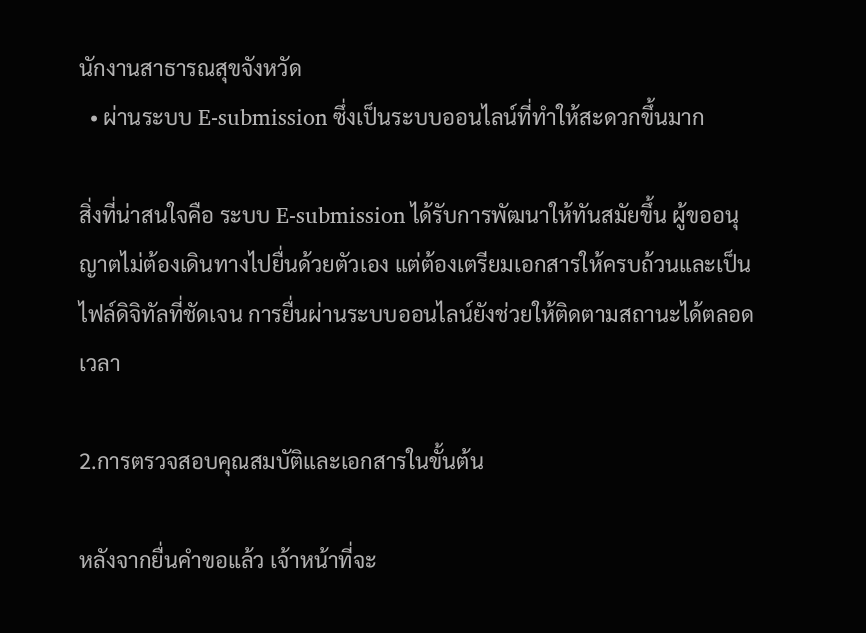นักงานสาธารณสุขจังหวัด
  • ผ่านระบบ E-submission ซึ่งเป็นระบบออนไลน์ที่ทำให้สะดวกขึ้นมาก

สิ่งที่น่าสนใจคือ ระบบ E-submission ได้รับการพัฒนาให้ทันสมัยขึ้น ผู้ขออนุญาตไม่ต้องเดินทางไปยื่นด้วยตัวเอง แต่ต้องเตรียมเอกสารให้ครบถ้วนและเป็นไฟล์ดิจิทัลที่ชัดเจน การยื่นผ่านระบบออนไลน์ยังช่วยให้ติดตามสถานะได้ตลอดเวลา

2.การตรวจสอบคุณสมบัติและเอกสารในขั้นต้น

หลังจากยื่นคำขอแล้ว เจ้าหน้าที่จะ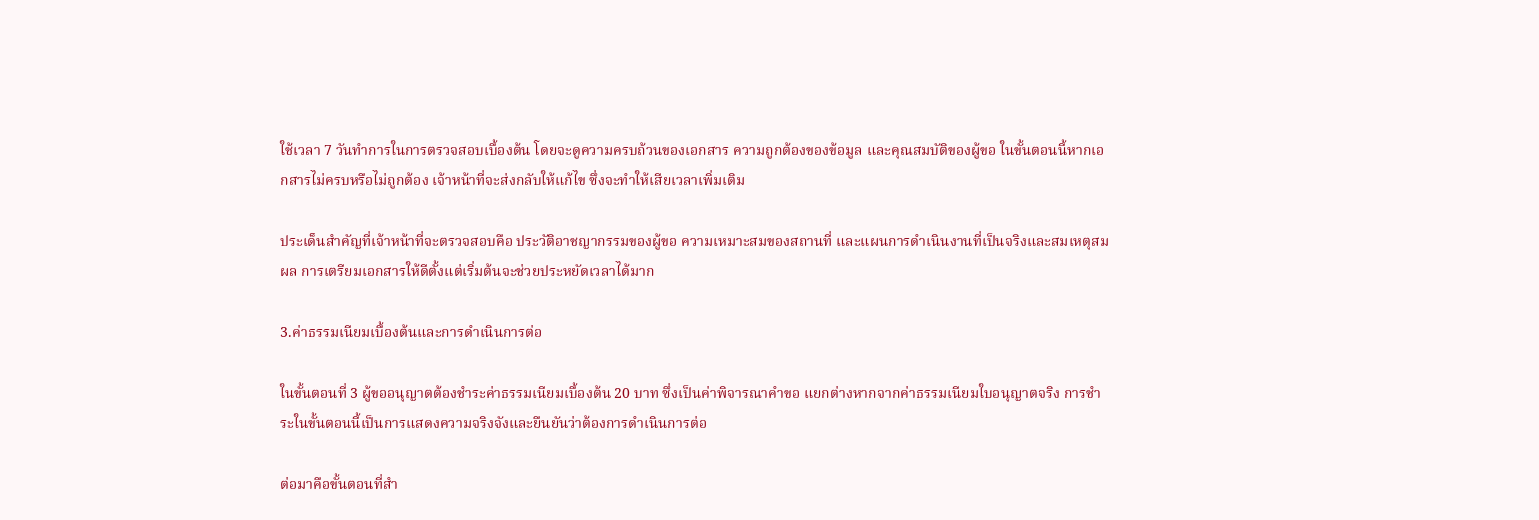ใช้เวลา 7 วันทำการในการตรวจสอบเบื้องต้น โดยจะดูความครบถ้วนของเอกสาร ความถูกต้องของข้อมูล และคุณสมบัติของผู้ขอ ในขั้นตอนนี้หากเอกสารไม่ครบหรือไม่ถูกต้อง เจ้าหน้าที่จะส่งกลับให้แก้ไข ซึ่งจะทำให้เสียเวลาเพิ่มเติม

ประเด็นสำคัญที่เจ้าหน้าที่จะตรวจสอบคือ ประวัติอาชญากรรมของผู้ขอ ความเหมาะสมของสถานที่ และแผนการดำเนินงานที่เป็นจริงและสมเหตุสมผล การเตรียมเอกสารให้ดีตั้งแต่เริ่มต้นจะช่วยประหยัดเวลาได้มาก

3.ค่าธรรมเนียมเบื้องต้นและการดำเนินการต่อ

ในขั้นตอนที่ 3 ผู้ขออนุญาตต้องชำระค่าธรรมเนียมเบื้องต้น 20 บาท ซึ่งเป็นค่าพิจารณาคำขอ แยกต่างหากจากค่าธรรมเนียมใบอนุญาตจริง การชำระในขั้นตอนนี้เป็นการแสดงความจริงจังและยืนยันว่าต้องการดำเนินการต่อ

ต่อมาคือขั้นตอนที่สำ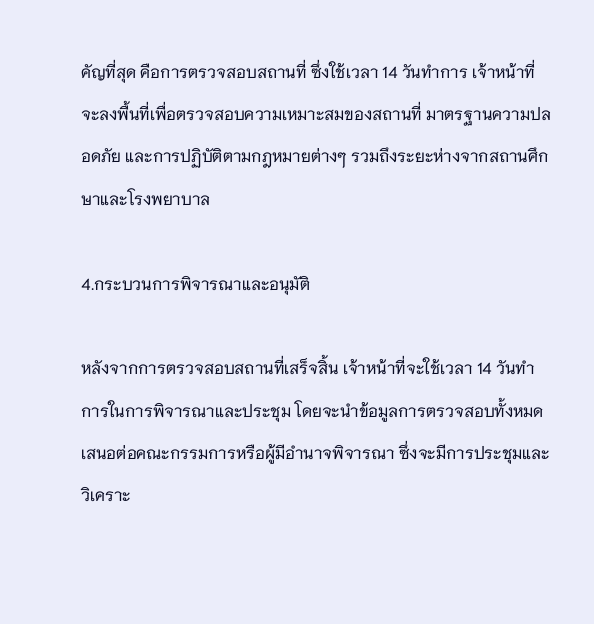คัญที่สุด คือการตรวจสอบสถานที่ ซึ่งใช้เวลา 14 วันทำการ เจ้าหน้าที่จะลงพื้นที่เพื่อตรวจสอบความเหมาะสมของสถานที่ มาตรฐานความปลอดภัย และการปฏิบัติตามกฎหมายต่างๆ รวมถึงระยะห่างจากสถานศึกษาและโรงพยาบาล

4.กระบวนการพิจารณาและอนุมัติ

หลังจากการตรวจสอบสถานที่เสร็จสิ้น เจ้าหน้าที่จะใช้เวลา 14 วันทำการในการพิจารณาและประชุม โดยจะนำข้อมูลการตรวจสอบทั้งหมดเสนอต่อคณะกรรมการหรือผู้มีอำนาจพิจารณา ซึ่งจะมีการประชุมและวิเคราะ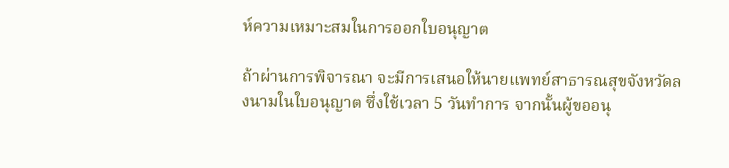ห์ความเหมาะสมในการออกใบอนุญาต

ถ้าผ่านการพิจารณา จะมีการเสนอให้นายแพทย์สาธารณสุขจังหวัดลงนามในใบอนุญาต ซึ่งใช้เวลา 5 วันทำการ จากนั้นผู้ขออนุ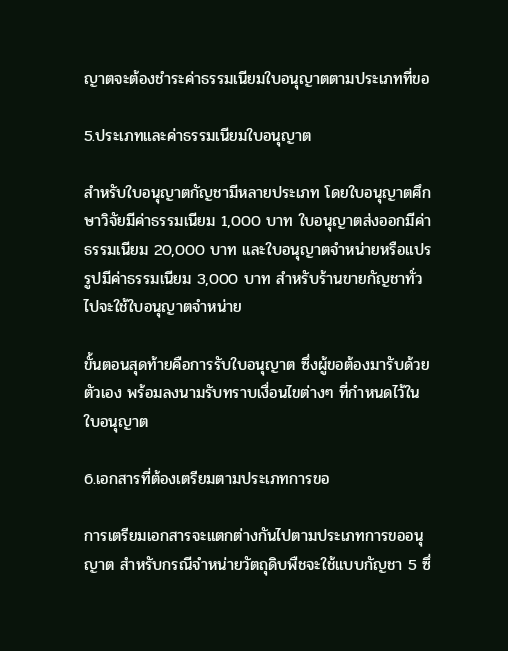ญาตจะต้องชำระค่าธรรมเนียมใบอนุญาตตามประเภทที่ขอ

5.ประเภทและค่าธรรมเนียมใบอนุญาต

สำหรับใบอนุญาตกัญชามีหลายประเภท โดยใบอนุญาตศึกษาวิจัยมีค่าธรรมเนียม 1,000 บาท ใบอนุญาตส่งออกมีค่าธรรมเนียม 20,000 บาท และใบอนุญาตจำหน่ายหรือแปรรูปมีค่าธรรมเนียม 3,000 บาท สำหรับร้านขายกัญชาทั่วไปจะใช้ใบอนุญาตจำหน่าย

ขั้นตอนสุดท้ายคือการรับใบอนุญาต ซึ่งผู้ขอต้องมารับด้วยตัวเอง พร้อมลงนามรับทราบเงื่อนไขต่างๆ ที่กำหนดไว้ในใบอนุญาต

6.เอกสารที่ต้องเตรียมตามประเภทการขอ

การเตรียมเอกสารจะแตกต่างกันไปตามประเภทการขออนุญาต สำหรับกรณีจำหน่ายวัตถุดิบพืชจะใช้แบบกัญชา 5 ซึ่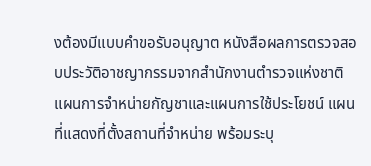งต้องมีแบบคำขอรับอนุญาต หนังสือผลการตรวจสอบประวัติอาชญากรรมจากสำนักงานตำรวจแห่งชาติ แผนการจำหน่ายกัญชาและแผนการใช้ประโยชน์ แผนที่แสดงที่ตั้งสถานที่จำหน่าย พร้อมระบุ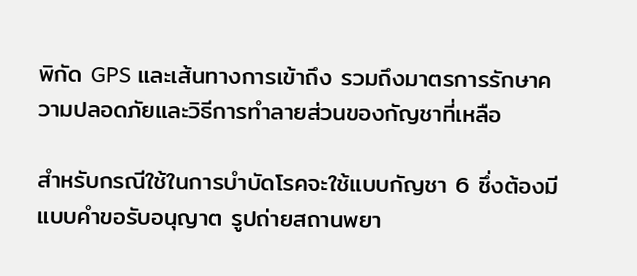พิกัด GPS และเส้นทางการเข้าถึง รวมถึงมาตรการรักษาความปลอดภัยและวิธีการทำลายส่วนของกัญชาที่เหลือ

สำหรับกรณีใช้ในการบำบัดโรคจะใช้แบบกัญชา 6 ซึ่งต้องมีแบบคำขอรับอนุญาต รูปถ่ายสถานพยา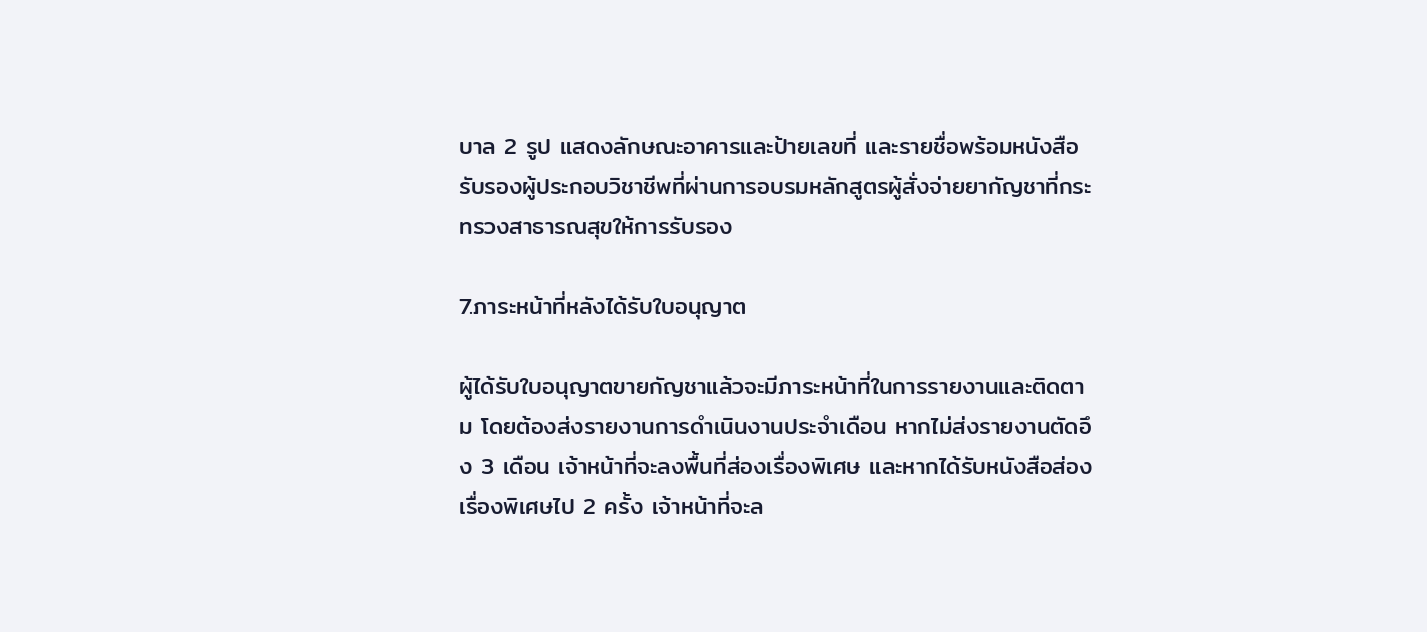บาล 2 รูป แสดงลักษณะอาคารและป้ายเลขที่ และรายชื่อพร้อมหนังสือรับรองผู้ประกอบวิชาชีพที่ผ่านการอบรมหลักสูตรผู้สั่งจ่ายยากัญชาที่กระทรวงสาธารณสุขให้การรับรอง

7.ภาระหน้าที่หลังได้รับใบอนุญาต

ผู้ได้รับใบอนุญาตขายกัญชาแล้วจะมีภาระหน้าที่ในการรายงานและติดตาม โดยต้องส่งรายงานการดำเนินงานประจำเดือน หากไม่ส่งรายงานตัดอึง 3 เดือน เจ้าหน้าที่จะลงพื้นที่ส่องเรื่องพิเศษ และหากได้รับหนังสือส่องเรื่องพิเศษไป 2 ครั้ง เจ้าหน้าที่จะล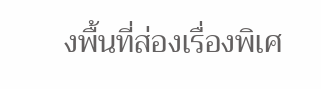งพื้นที่ส่องเรื่องพิเศ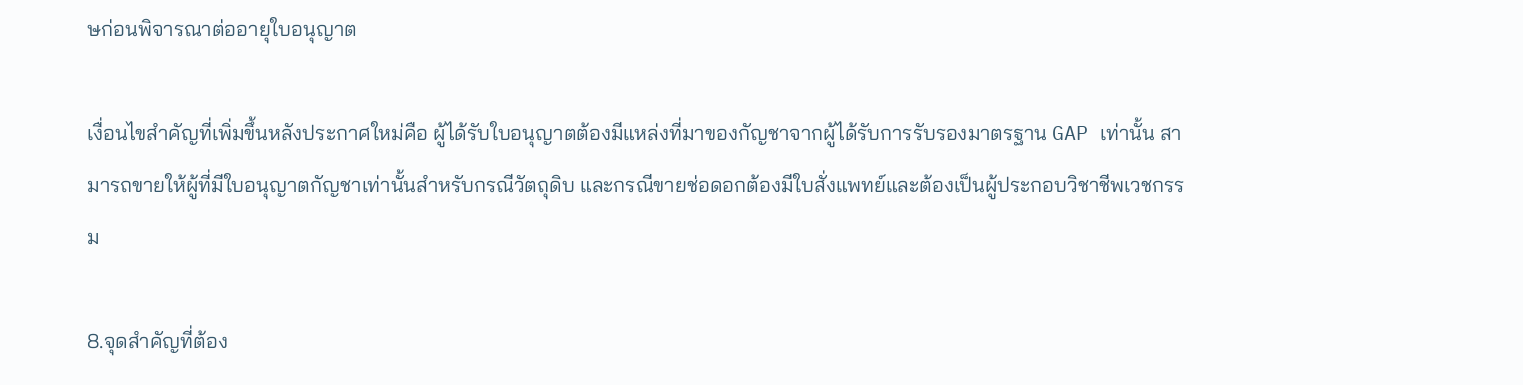ษก่อนพิจารณาต่ออายุใบอนุญาต

เงื่อนไขสำคัญที่เพิ่มขึ้นหลังประกาศใหม่คือ ผู้ได้รับใบอนุญาตต้องมีแหล่งที่มาของกัญชาจากผู้ได้รับการรับรองมาตรฐาน GAP เท่านั้น สามารถขายให้ผู้ที่มีใบอนุญาตกัญชาเท่านั้นสำหรับกรณีวัตถุดิบ และกรณีขายช่อดอกต้องมีใบสั่งแพทย์และต้องเป็นผู้ประกอบวิชาชีพเวชกรรม

8.จุดสำคัญที่ต้อง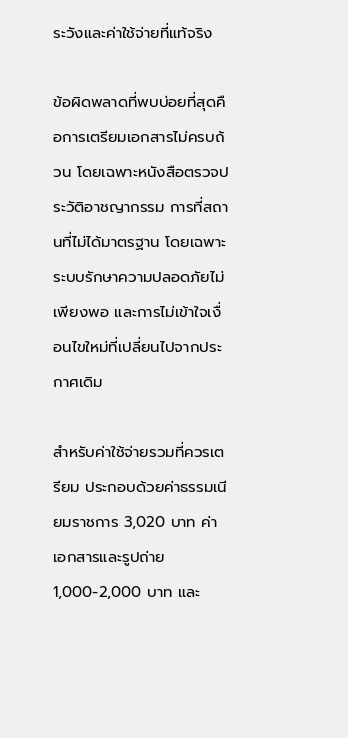ระวังและค่าใช้จ่ายที่แท้จริง

ข้อผิดพลาดที่พบบ่อยที่สุดคือการเตรียมเอกสารไม่ครบถ้วน โดยเฉพาะหนังสือตรวจประวัติอาชญากรรม การที่สถานที่ไม่ได้มาตรฐาน โดยเฉพาะระบบรักษาความปลอดภัยไม่เพียงพอ และการไม่เข้าใจเงื่อนไขใหม่ที่เปลี่ยนไปจากประกาศเดิม

สำหรับค่าใช้จ่ายรวมที่ควรเตรียม ประกอบด้วยค่าธรรมเนียมราชการ 3,020 บาท ค่าเอกสารและรูปถ่าย 1,000-2,000 บาท และ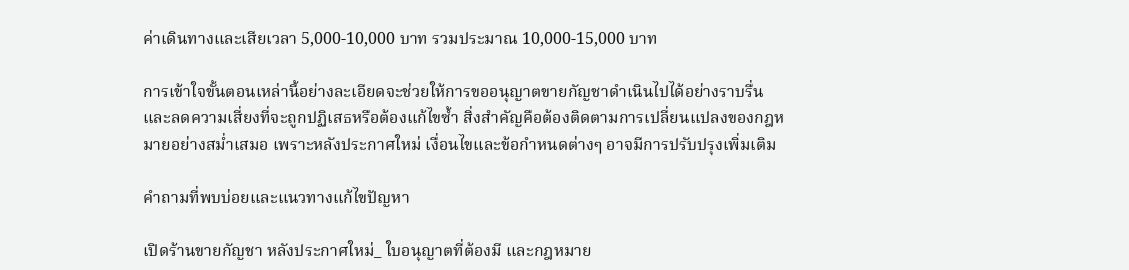ค่าเดินทางและเสียเวลา 5,000-10,000 บาท รวมประมาณ 10,000-15,000 บาท

การเข้าใจขั้นตอนเหล่านี้อย่างละเอียดจะช่วยให้การขออนุญาตขายกัญชาดำเนินไปได้อย่างราบรื่น และลดความเสี่ยงที่จะถูกปฏิเสธหรือต้องแก้ไขซ้ำ สิ่งสำคัญคือต้องติดตามการเปลี่ยนแปลงของกฎหมายอย่างสม่ำเสมอ เพราะหลังประกาศใหม่ เงื่อนไขและข้อกำหนดต่างๆ อาจมีการปรับปรุงเพิ่มเติม

คำถามที่พบบ่อยและแนวทางแก้ไขปัญหา

เปิดร้านขายกัญชา หลังประกาศใหม่_ ใบอนุญาตที่ต้องมี และกฎหมาย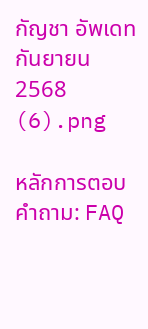กัญชา อัพเดท กันยายน 2568 (6).png

หลักการตอบคำถาม: FAQ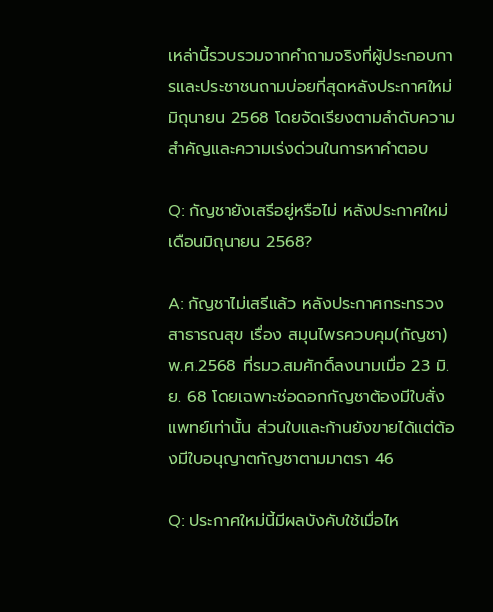เหล่านี้รวบรวมจากคำถามจริงที่ผู้ประกอบการและประชาชนถามบ่อยที่สุดหลังประกาศใหม่ มิถุนายน 2568 โดยจัดเรียงตามลำดับความสำคัญและความเร่งด่วนในการหาคำตอบ

Q: กัญชายังเสรีอยู่หรือไม่ หลังประกาศใหม่เดือนมิถุนายน 2568?

A: กัญชาไม่เสรีแล้ว หลังประกาศกระทรวงสาธารณสุข เรื่อง สมุนไพรควบคุม(กัญชา) พ.ศ.2568 ที่รมว.สมศักดิ์ลงนามเมื่อ 23 มิ.ย. 68 โดยเฉพาะช่อดอกกัญชาต้องมีใบสั่งแพทย์เท่านั้น ส่วนใบและก้านยังขายได้แต่ต้องมีใบอนุญาตกัญชาตามมาตรา 46

Q: ประกาศใหม่นี้มีผลบังคับใช้เมื่อไห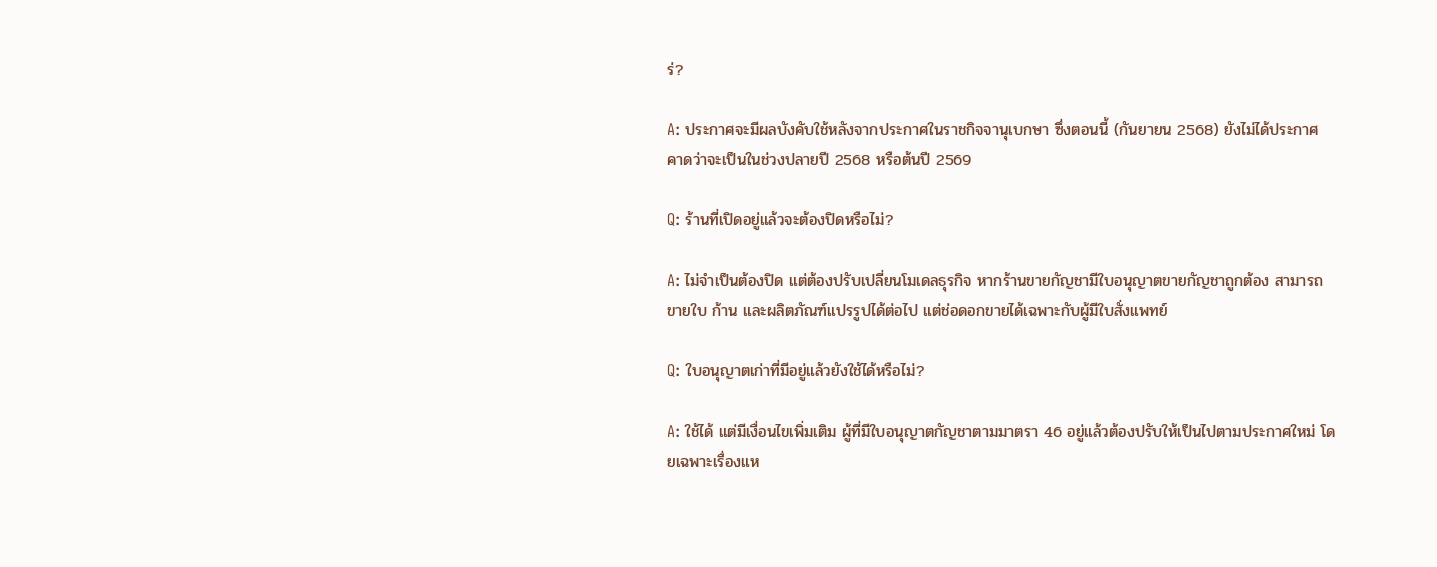ร่?

A: ประกาศจะมีผลบังคับใช้หลังจากประกาศในราชกิจจานุเบกษา ซึ่งตอนนี้ (กันยายน 2568) ยังไม่ได้ประกาศ คาดว่าจะเป็นในช่วงปลายปี 2568 หรือต้นปี 2569

Q: ร้านที่เปิดอยู่แล้วจะต้องปิดหรือไม่?

A: ไม่จำเป็นต้องปิด แต่ต้องปรับเปลี่ยนโมเดลธุรกิจ หากร้านขายกัญชามีใบอนุญาตขายกัญชาถูกต้อง สามารถขายใบ ก้าน และผลิตภัณฑ์แปรรูปได้ต่อไป แต่ช่อดอกขายได้เฉพาะกับผู้มีใบสั่งแพทย์

Q: ใบอนุญาตเก่าที่มีอยู่แล้วยังใช้ได้หรือไม่?

A: ใช้ได้ แต่มีเงื่อนไขเพิ่มเติม ผู้ที่มีใบอนุญาตกัญชาตามมาตรา 46 อยู่แล้วต้องปรับให้เป็นไปตามประกาศใหม่ โดยเฉพาะเรื่องแห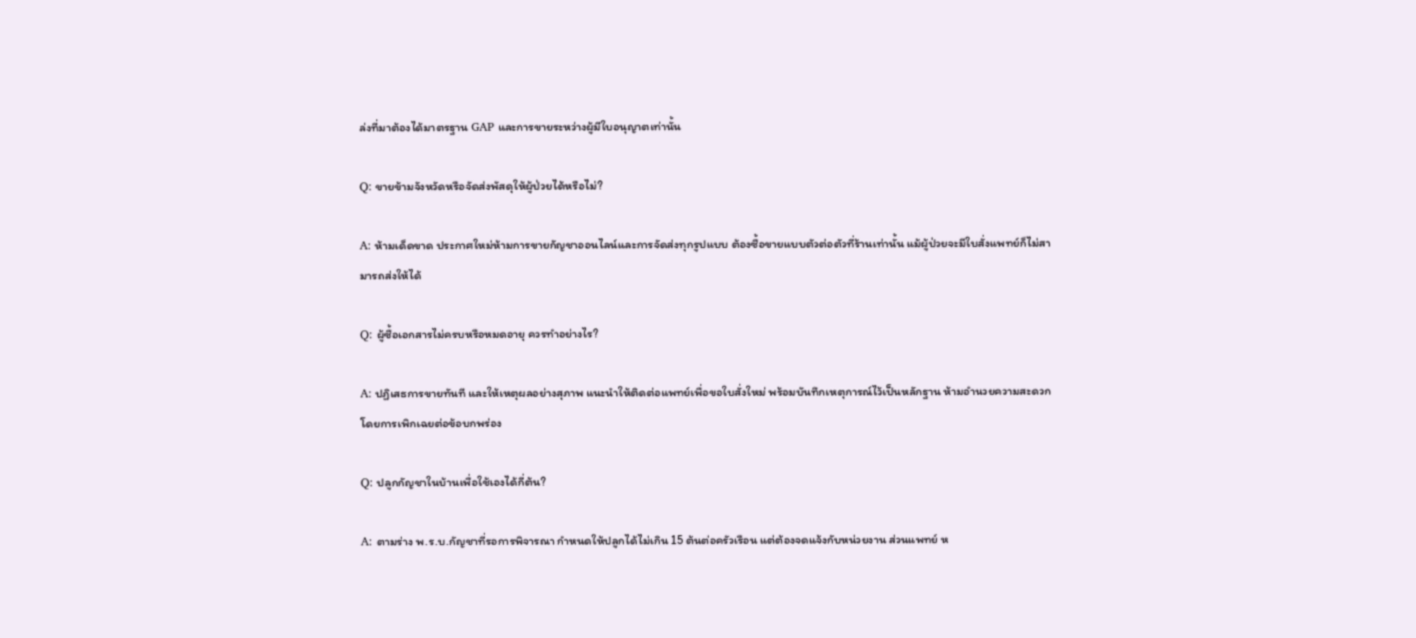ล่งที่มาต้องได้มาตรฐาน GAP และการขายระหว่างผู้มีใบอนุญาตเท่านั้น

Q: ขายข้ามจังหวัดหรือจัดส่งพัสดุให้ผู้ป่วยได้หรือไม่?

A: ห้ามเด็ดขาด ประกาศใหม่ห้ามการขายกัญชาออนไลน์และการจัดส่งทุกรูปแบบ ต้องซื้อขายแบบตัวต่อตัวที่ร้านเท่านั้น แม้ผู้ป่วยจะมีใบสั่งแพทย์ก็ไม่สามารถส่งให้ได้

Q: ผู้ซื้อเอกสารไม่ครบหรือหมดอายุ ควรทำอย่างไร?

A: ปฏิเสธการขายทันที และให้เหตุผลอย่างสุภาพ แนะนำให้ติดต่อแพทย์เพื่อขอใบสั่งใหม่ พร้อมบันทึกเหตุการณ์ไว้เป็นหลักฐาน ห้ามอำนวยความสะดวกโดยการเพิกเฉยต่อข้อบกพร่อง

Q: ปลูกกัญชาในบ้านเพื่อใช้เองได้กี่ต้น?

A: ตามร่าง พ.ร.บ.กัญชาที่รอการพิจารณา กำหนดให้ปลูกได้ไม่เกิน 15 ต้นต่อครัวเรือน แต่ต้องจดแจ้งกับหน่วยงาน ส่วนแพทย์ ห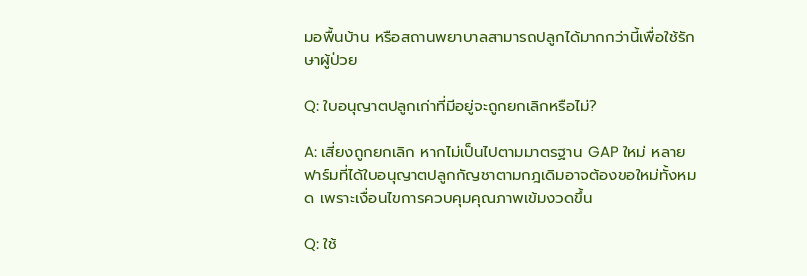มอพื้นบ้าน หรือสถานพยาบาลสามารถปลูกได้มากกว่านี้เพื่อใช้รักษาผู้ป่วย

Q: ใบอนุญาตปลูกเก่าที่มีอยู่จะถูกยกเลิกหรือไม่?

A: เสี่ยงถูกยกเลิก หากไม่เป็นไปตามมาตรฐาน GAP ใหม่ หลายฟาร์มที่ได้ใบอนุญาตปลูกกัญชาตามกฎเดิมอาจต้องขอใหม่ทั้งหมด เพราะเงื่อนไขการควบคุมคุณภาพเข้มงวดขึ้น

Q: ใช้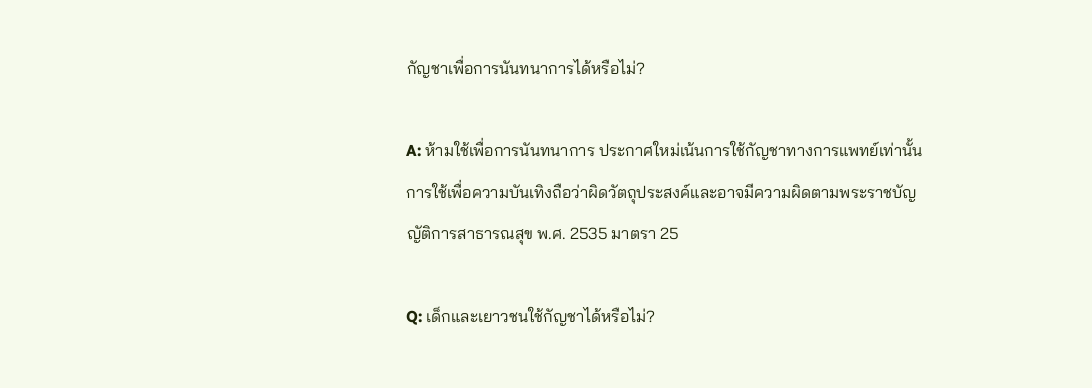กัญชาเพื่อการนันทนาการได้หรือไม่?

A: ห้ามใช้เพื่อการนันทนาการ ประกาศใหม่เน้นการใช้กัญชาทางการแพทย์เท่านั้น การใช้เพื่อความบันเทิงถือว่าผิดวัตถุประสงค์และอาจมีความผิดตามพระราชบัญญัติการสาธารณสุข พ.ศ. 2535 มาตรา 25

Q: เด็กและเยาวชนใช้กัญชาได้หรือไม่?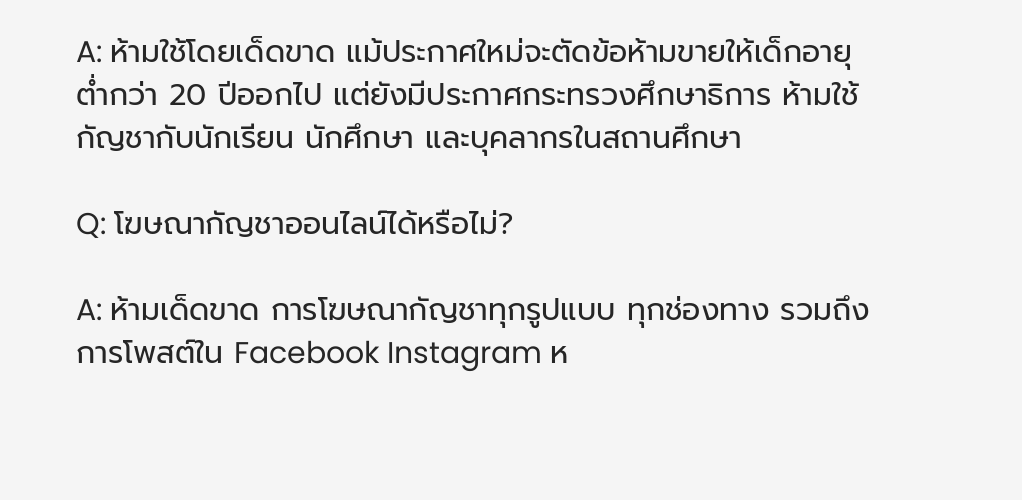A: ห้ามใช้โดยเด็ดขาด แม้ประกาศใหม่จะตัดข้อห้ามขายให้เด็กอายุต่ำกว่า 20 ปีออกไป แต่ยังมีประกาศกระทรวงศึกษาธิการ ห้ามใช้กัญชากับนักเรียน นักศึกษา และบุคลากรในสถานศึกษา

Q: โฆษณากัญชาออนไลน์ได้หรือไม่?

A: ห้ามเด็ดขาด การโฆษณากัญชาทุกรูปแบบ ทุกช่องทาง รวมถึงการโพสต์ใน Facebook Instagram ห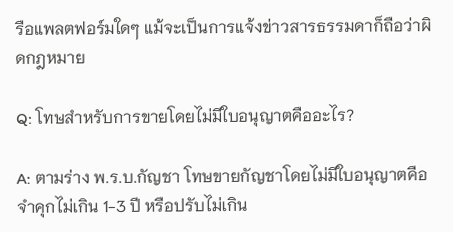รือแพลตฟอร์มใดๆ แม้จะเป็นการแจ้งข่าวสารธรรมดาก็ถือว่าผิดกฎหมาย

Q: โทษสำหรับการขายโดยไม่มีใบอนุญาตคืออะไร?

A: ตามร่าง พ.ร.บ.กัญชา โทษขายกัญชาโดยไม่มีใบอนุญาตคือ จำคุกไม่เกิน 1-3 ปี หรือปรับไม่เกิน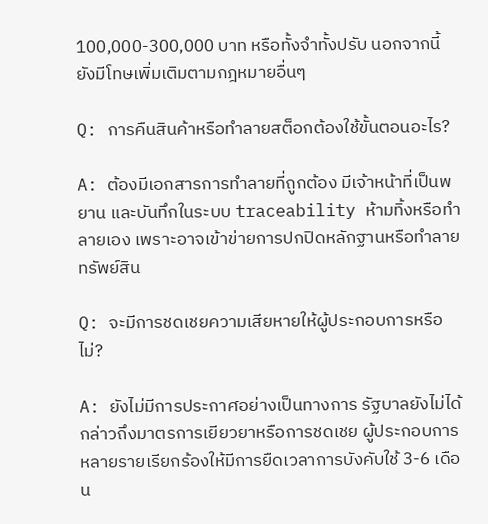100,000-300,000 บาท หรือทั้งจำทั้งปรับ นอกจากนี้ยังมีโทษเพิ่มเติมตามกฎหมายอื่นๆ

Q: การคืนสินค้าหรือทำลายสต็อกต้องใช้ขั้นตอนอะไร?

A: ต้องมีเอกสารการทำลายที่ถูกต้อง มีเจ้าหน้าที่เป็นพยาน และบันทึกในระบบ traceability ห้ามทิ้งหรือทำลายเอง เพราะอาจเข้าข่ายการปกปิดหลักฐานหรือทำลายทรัพย์สิน

Q: จะมีการชดเชยความเสียหายให้ผู้ประกอบการหรือไม่?

A: ยังไม่มีการประกาศอย่างเป็นทางการ รัฐบาลยังไม่ได้กล่าวถึงมาตรการเยียวยาหรือการชดเชย ผู้ประกอบการหลายรายเรียกร้องให้มีการยืดเวลาการบังคับใช้ 3-6 เดือน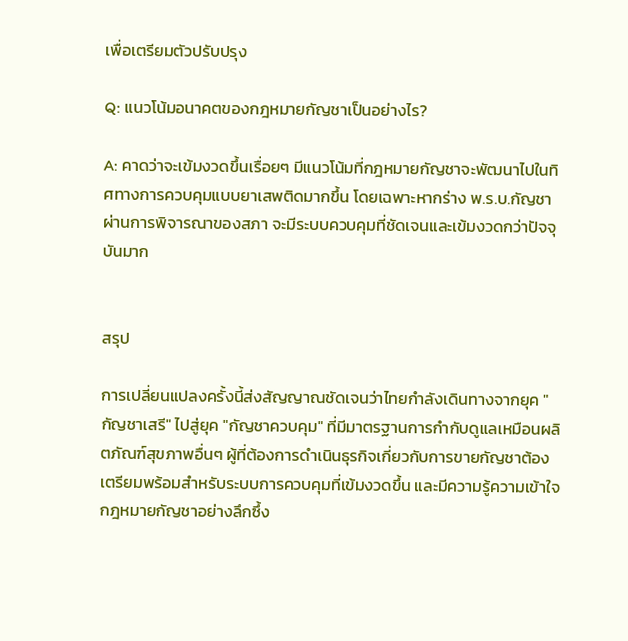เพื่อเตรียมตัวปรับปรุง

Q: แนวโน้มอนาคตของกฎหมายกัญชาเป็นอย่างไร?

A: คาดว่าจะเข้มงวดขึ้นเรื่อยๆ มีแนวโน้มที่กฎหมายกัญชาจะพัฒนาไปในทิศทางการควบคุมแบบยาเสพติดมากขึ้น โดยเฉพาะหากร่าง พ.ร.บ.กัญชาผ่านการพิจารณาของสภา จะมีระบบควบคุมที่ชัดเจนและเข้มงวดกว่าปัจจุบันมาก


สรุป

การเปลี่ยนแปลงครั้งนี้ส่งสัญญาณชัดเจนว่าไทยกำลังเดินทางจากยุค "กัญชาเสรี" ไปสู่ยุค "กัญชาควบคุม" ที่มีมาตรฐานการกำกับดูแลเหมือนผลิตภัณฑ์สุขภาพอื่นๆ ผู้ที่ต้องการดำเนินธุรกิจเกี่ยวกับการขายกัญชาต้องเตรียมพร้อมสำหรับระบบการควบคุมที่เข้มงวดขึ้น และมีความรู้ความเข้าใจกฎหมายกัญชาอย่างลึกซึ้ง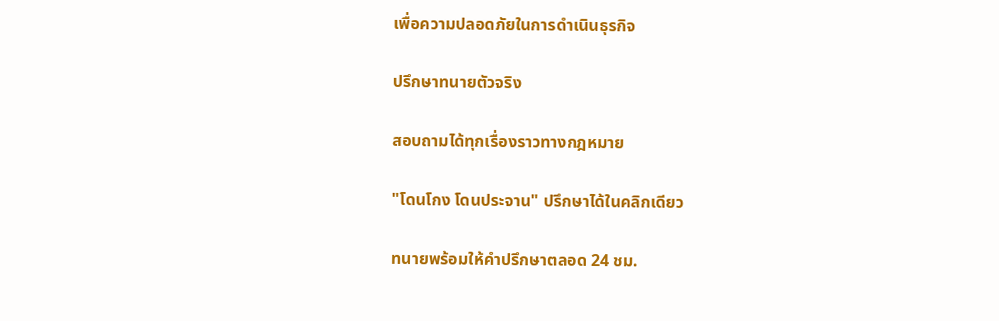เพื่อความปลอดภัยในการดำเนินธุรกิจ

ปรึกษาทนายตัวจริง

สอบถามได้ทุกเรื่องราวทางกฎหมาย

"โดนโกง โดนประจาน" ปรึกษาได้ในคลิกเดียว

ทนายพร้อมให้คำปรึกษาตลอด 24 ชม.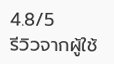4.8/5
รีวิวจากผู้ใช้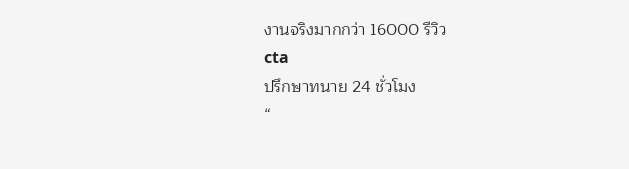งานจริงมากกว่า 16000 รีวิว
cta
ปรึกษาทนาย 24 ชั่วโมง
“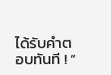ได้รับคำตอบทันที ! “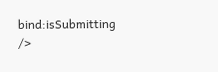bind:isSubmitting />